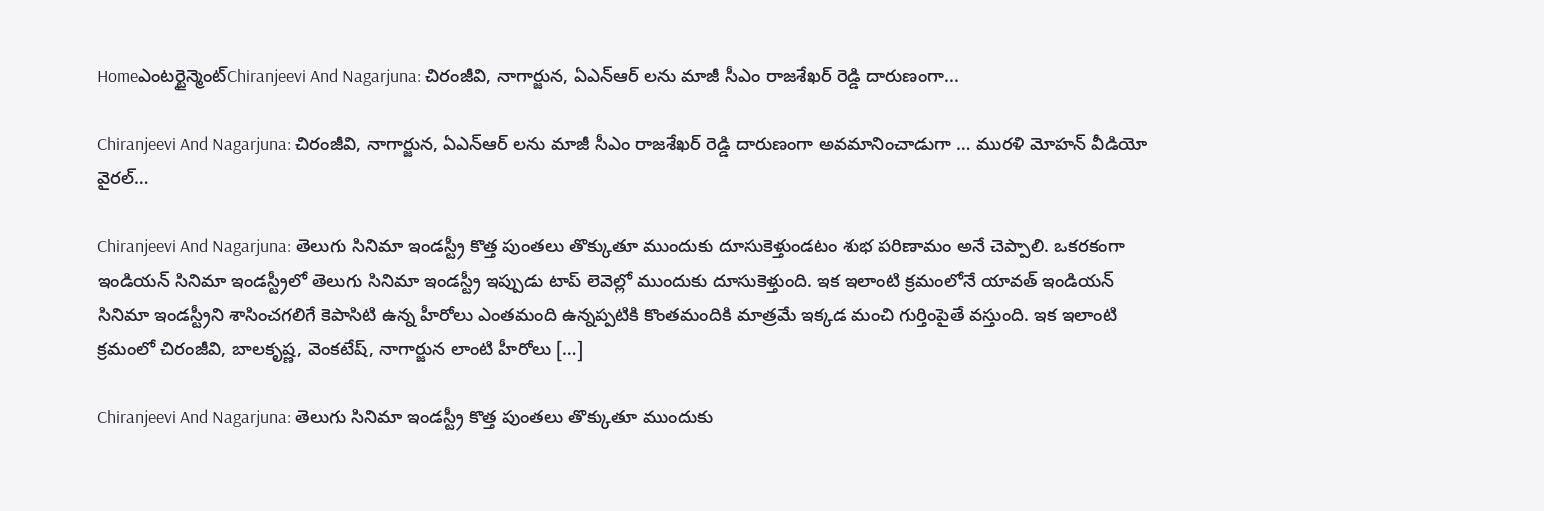Homeఎంటర్టైన్మెంట్Chiranjeevi And Nagarjuna: చిరంజీవి, నాగార్జున, ఏఎన్ఆర్ లను మాజీ సీఎం రాజశేఖర్ రెడ్డి దారుణంగా...

Chiranjeevi And Nagarjuna: చిరంజీవి, నాగార్జున, ఏఎన్ఆర్ లను మాజీ సీఎం రాజశేఖర్ రెడ్డి దారుణంగా అవమానించాడుగా … మురళి మోహన్ వీడియో వైరల్…

Chiranjeevi And Nagarjuna: తెలుగు సినిమా ఇండస్ట్రీ కొత్త పుంతలు తొక్కుతూ ముందుకు దూసుకెళ్తుండటం శుభ పరిణామం అనే చెప్పాలి. ఒకరకంగా ఇండియన్ సినిమా ఇండస్ట్రీలో తెలుగు సినిమా ఇండస్ట్రీ ఇప్పుడు టాప్ లెవెల్లో ముందుకు దూసుకెళ్తుంది. ఇక ఇలాంటి క్రమంలోనే యావత్ ఇండియన్ సినిమా ఇండస్ట్రీని శాసించగలిగే కెపాసిటి ఉన్న హీరోలు ఎంతమంది ఉన్నప్పటికి కొంతమందికి మాత్రమే ఇక్కడ మంచి గుర్తింపైతే వస్తుంది. ఇక ఇలాంటి క్రమంలో చిరంజీవి, బాలకృష్ణ, వెంకటేష్, నాగార్జున లాంటి హీరోలు […]

Chiranjeevi And Nagarjuna: తెలుగు సినిమా ఇండస్ట్రీ కొత్త పుంతలు తొక్కుతూ ముందుకు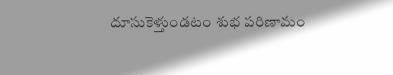దూసుకెళ్తుండటం శుభ పరిణామం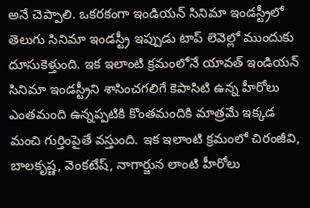అనే చెప్పాలి. ఒకరకంగా ఇండియన్ సినిమా ఇండస్ట్రీలో తెలుగు సినిమా ఇండస్ట్రీ ఇప్పుడు టాప్ లెవెల్లో ముందుకు దూసుకెళ్తుంది. ఇక ఇలాంటి క్రమంలోనే యావత్ ఇండియన్ సినిమా ఇండస్ట్రీని శాసించగలిగే కెపాసిటి ఉన్న హీరోలు ఎంతమంది ఉన్నప్పటికి కొంతమందికి మాత్రమే ఇక్కడ మంచి గుర్తింపైతే వస్తుంది. ఇక ఇలాంటి క్రమంలో చిరంజీవి, బాలకృష్ణ, వెంకటేష్, నాగార్జున లాంటి హీరోలు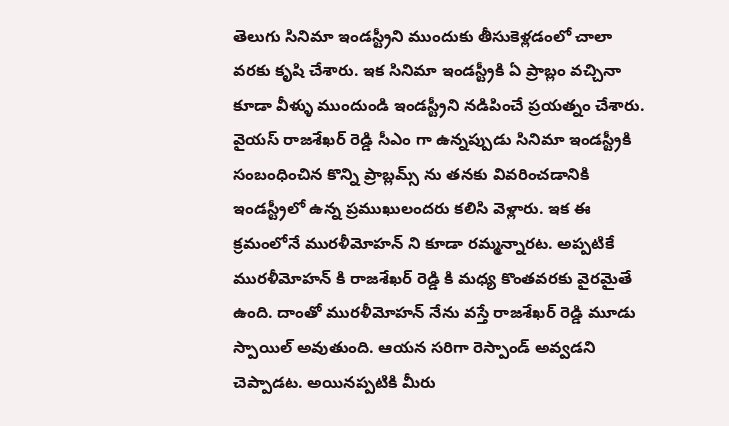తెలుగు సినిమా ఇండస్ట్రీని ముందుకు తీసుకెళ్లడంలో చాలా వరకు కృషి చేశారు. ఇక సినిమా ఇండస్ట్రీకి ఏ ప్రాబ్లం వచ్చినా కూడా వీళ్ళు ముందుండి ఇండస్ట్రీని నడిపించే ప్రయత్నం చేశారు. వైయస్ రాజశేఖర్ రెడ్డి సీఎం గా ఉన్నప్పుడు సినిమా ఇండస్ట్రీకి సంబంధించిన కొన్ని ప్రాబ్లమ్స్ ను తనకు వివరించడానికి ఇండస్ట్రీలో ఉన్న ప్రముఖులందరు కలిసి వెళ్లారు. ఇక ఈ క్రమంలోనే మురళీమోహన్ ని కూడా రమ్మన్నారట. అప్పటికే మురళీమోహన్ కి రాజశేఖర్ రెడ్డి కి మధ్య కొంతవరకు వైరమైతే ఉంది. దాంతో మురళీమోహన్ నేను వస్తే రాజశేఖర్ రెడ్డి మూడు స్పాయిల్ అవుతుంది. ఆయన సరిగా రెస్పాండ్ అవ్వడని చెప్పాడట. అయినప్పటికి మీరు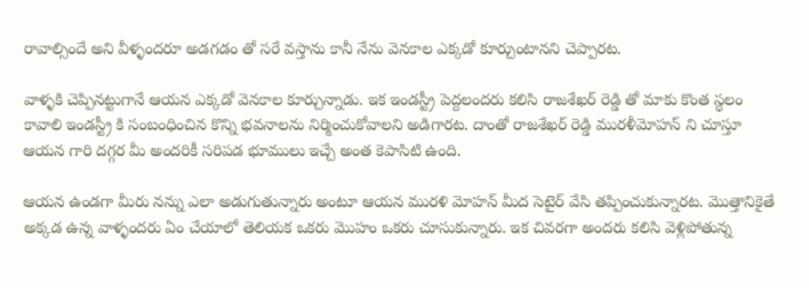రావాల్సిందే అని వీళ్ళందరూ అడగడం తో సరే వస్తాను కానీ నేను వెనకాల ఎక్కడో కూర్చుంటానని చెప్పారట.

వాళ్ళకి చెప్పినట్టుగానే ఆయన ఎక్కడో వెనకాల కూర్చున్నాడు. ఇక ఇండస్ట్రీ పెద్దలందరు కలిసి రాజశేఖర్ రెడ్డి తో మాకు కొంత స్థలం కావాలి ఇండస్ట్రీ కి సంబంధించిన కొన్ని భవనాలను నిర్మించుకోవాలని అడిగారట. దాంతో రాజశేఖర్ రెడ్డి మురళీమోహన్ ని చూస్తూ ఆయన గారి దగ్గర మీ అందరికీ సరిపడ భూములు ఇచ్చే అంత కెపాసిటి ఉంది.

ఆయన ఉండగా మీరు నన్ను ఎలా అడుగుతున్నారు అంటూ ఆయన మురళి మోహన్ మీద సెటైర్ వేసి తప్పించుకున్నారట. మొత్తానికైతే అక్కడ ఉన్న వాళ్ళందరు ఏం చేయాలో తెలియక ఒకరు మొహం ఒకరు చూసుకున్నారు. ఇక చివరగా అందరు కలిసి వెళ్లిపోతున్న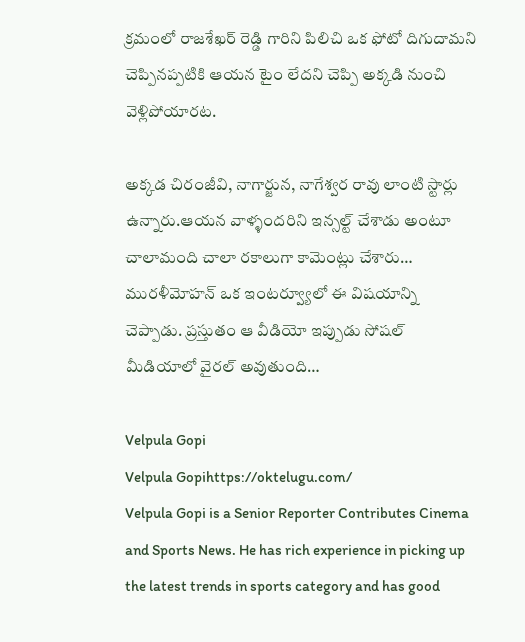క్రమంలో రాజశేఖర్ రెడ్డి గారిని పిలిచి ఒక ఫోటో దిగుదామని చెప్పినప్పటికి ఆయన టైం లేదని చెప్పి అక్కడి నుంచి వెళ్లిపోయారట.

అక్కడ చిరంజీవి, నాగార్జున, నాగేశ్వర రావు లాంటి స్టార్లు ఉన్నారు.ఆయన వాళ్ళందరిని ఇన్సల్ట్ చేశాడు అంటూ చాలామంది చాలా రకాలుగా కామెంట్లు చేశారు… మురళీమోహన్ ఒక ఇంటర్వ్యూలో ఈ విషయాన్ని చెప్పాడు. ప్రస్తుతం ఆ వీడియో ఇప్పుడు సోషల్ మీడియాలో వైరల్ అవుతుంది…

Velpula Gopi
Velpula Gopihttps://oktelugu.com/
Velpula Gopi is a Senior Reporter Contributes Cinema and Sports News. He has rich experience in picking up the latest trends in sports category and has good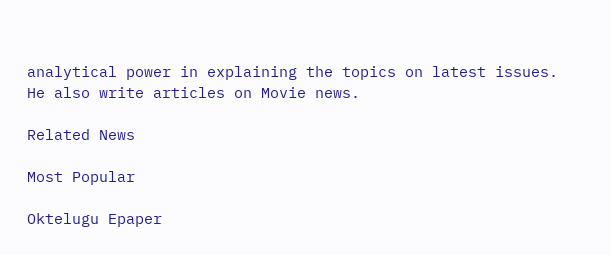analytical power in explaining the topics on latest issues. He also write articles on Movie news.

Related News

Most Popular

Oktelugu Epaper